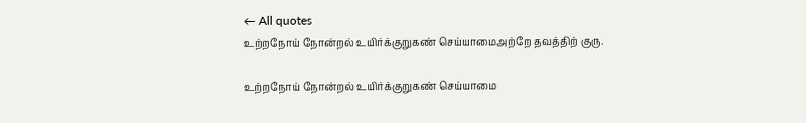← All quotes
உற்றநோய் நோன்றல் உயிர்க்குறுகண் செய்யாமைஅற்றே தவத்திற் குரு.

உற்றநோய் நோன்றல் உயிர்க்குறுகண் செய்யாமை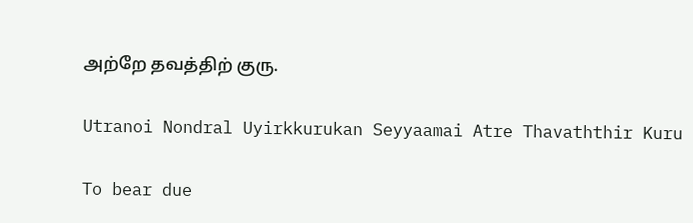அற்றே தவத்திற் குரு.

Utranoi Nondral Uyirkkurukan Seyyaamai Atre Thavaththir Kuru

To bear due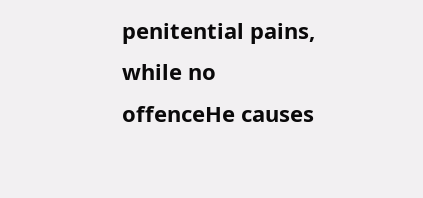penitential pains, while no offenceHe causes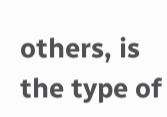others, is the type of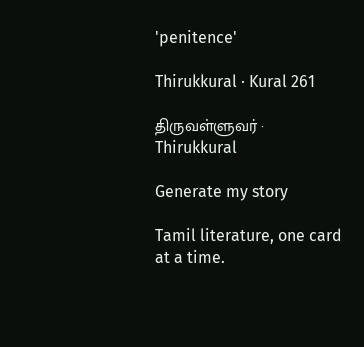'penitence'

Thirukkural · Kural 261

திருவள்ளுவர் · Thirukkural

Generate my story

Tamil literature, one card at a time.